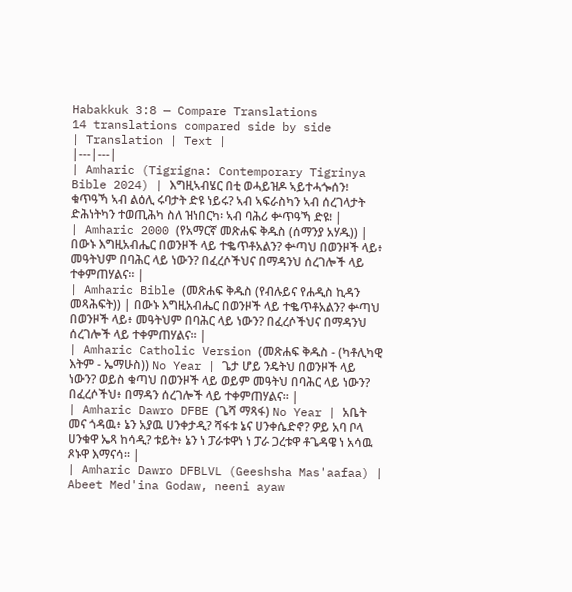Habakkuk 3:8 — Compare Translations
14 translations compared side by side
| Translation | Text |
|---|---|
| Amharic (Tigrigna: Contemporary Tigrinya Bible 2024) | እግዚኣብሄር በቲ ወሓይዝዶ ኣይተሓጐሰን፧ ቁጥዓኻ ኣብ ልዕሊ ሩባታት ድዩ ነይሩ? ኣብ ኣፍራስካን ኣብ ሰረገላታት ድሕነትካን ተወጢሕካ ስለ ዝነበርካ፡ ኣብ ባሕሪ ቍጥዓኻ ድዩ፧ |
| Amharic 2000 (የአማርኛ መጽሐፍ ቅዱስ (ሰማንያ አሃዱ)) | በውኑ እግዚአብሔር በወንዞች ላይ ተቈጥቶአልን? ቍጣህ በወንዞች ላይ፥ መዓትህም በባሕር ላይ ነውን? በፈረሶችህና በማዳንህ ሰረገሎች ላይ ተቀምጠሃልና። |
| Amharic Bible (መጽሐፍ ቅዱስ (የብሉይና የሐዲስ ኪዳን መጻሕፍት)) | በውኑ እግዚአብሔር በወንዞች ላይ ተቈጥቶአልን? ቍጣህ በወንዞች ላይ፥ መዓትህም በባሕር ላይ ነውን? በፈረሶችህና በማዳንህ ሰረገሎች ላይ ተቀምጠሃልና። |
| Amharic Catholic Version (መጽሐፍ ቅዱስ - (ካቶሊካዊ እትም - ኤማሁስ)) No Year | ጌታ ሆይ ንዴትህ በወንዞች ላይ ነውን? ወይስ ቁጣህ በወንዞች ላይ ወይም መዓትህ በባሕር ላይ ነውን? በፈረሶችህ፥ በማዳን ሰረገሎች ላይ ተቀምጠሃልና። |
| Amharic Dawro DFBE (ጌሻ ማጻፋ) No Year | አቤት መና ጎዳዉ፥ ኔን አያዉ ሀንቀታዲ? ሻፋቱ ኔና ሀንቀሴድኖ? ዎይ አባ ቦላ ሀንቁዋ ኤጻ ከሳዲ? ቱይት፥ ኔን ነ ፓራቱዋነ ነ ፓራ ጋረቱዋ ቶጌዳዌ ነ አሳዉ ጾኑዋ እማናሳ። |
| Amharic Dawro DFBLVL (Geeshsha Mas'aafaa) | Abeet Med'ina Godaw, neeni ayaw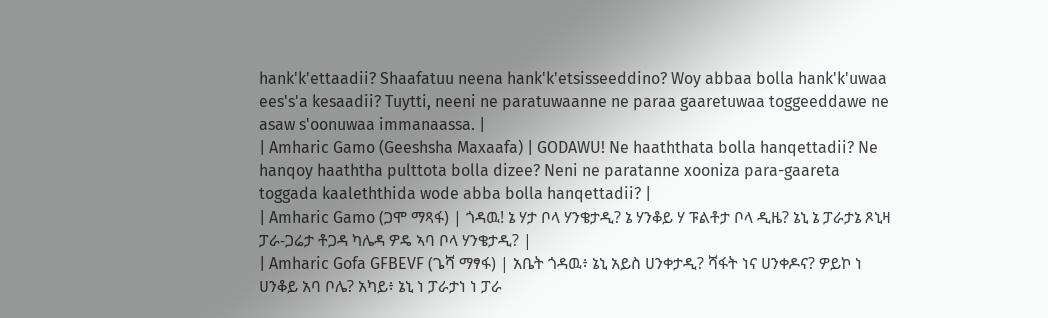hank'k'ettaadii? Shaafatuu neena hank'k'etsisseeddino? Woy abbaa bolla hank'k'uwaa ees's'a kesaadii? Tuytti, neeni ne paratuwaanne ne paraa gaaretuwaa toggeeddawe ne asaw s'oonuwaa immanaassa. |
| Amharic Gamo (Geeshsha Maxaafa) | GODAWU! Ne haaththata bolla hanqettadii? Ne hanqoy haaththa pulttota bolla dizee? Neni ne paratanne xooniza para-gaareta toggada kaaleththida wode abba bolla hanqettadii? |
| Amharic Gamo (ጋሞ ማጻፋ) | ጎዳዉ! ኔ ሃታ ቦላ ሃንቄታዲ? ኔ ሃንቆይ ሃ ፑልቶታ ቦላ ዲዜ? ኔኒ ኔ ፓራታኔ ጾኒዛ ፓራ-ጋሬታ ቶጋዳ ካሌዳ ዎዴ ኣባ ቦላ ሃንቄታዲ? |
| Amharic Gofa GFBEVF (ጌሻ ማፃፋ) | አቤት ጎዳዉ፥ ኔኒ አይስ ሀንቀታዲ? ሻፋት ነና ሀንቀዶና? ዎይኮ ነ ሀንቆይ አባ ቦሌ? አካይ፥ ኔኒ ነ ፓራታነ ነ ፓራ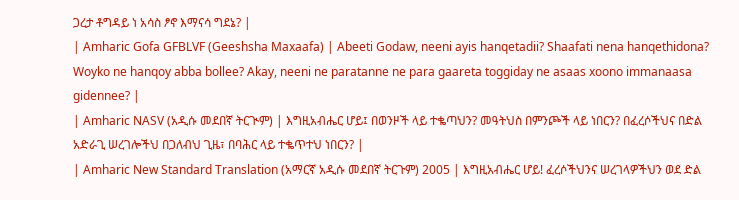ጋረታ ቶግዳይ ነ አሳስ ፆኖ እማናሳ ግደኔ? |
| Amharic Gofa GFBLVF (Geeshsha Maxaafa) | Abeeti Godaw, neeni ayis hanqetadii? Shaafati nena hanqethidona? Woyko ne hanqoy abba bollee? Akay, neeni ne paratanne ne para gaareta toggiday ne asaas xoono immanaasa gidennee? |
| Amharic NASV (አዲሱ መደበኛ ትርጒም) | እግዚአብሔር ሆይ፤ በወንዞች ላይ ተቈጣህን? መዓትህስ በምንጮች ላይ ነበርን? በፈረሶችህና በድል አድራጊ ሠረገሎችህ በጋለብህ ጊዜ፣ በባሕር ላይ ተቈጥተህ ነበርን? |
| Amharic New Standard Translation (አማርኛ አዲሱ መደበኛ ትርጉም) 2005 | እግዚአብሔር ሆይ! ፈረሶችህንና ሠረገላዎችህን ወደ ድል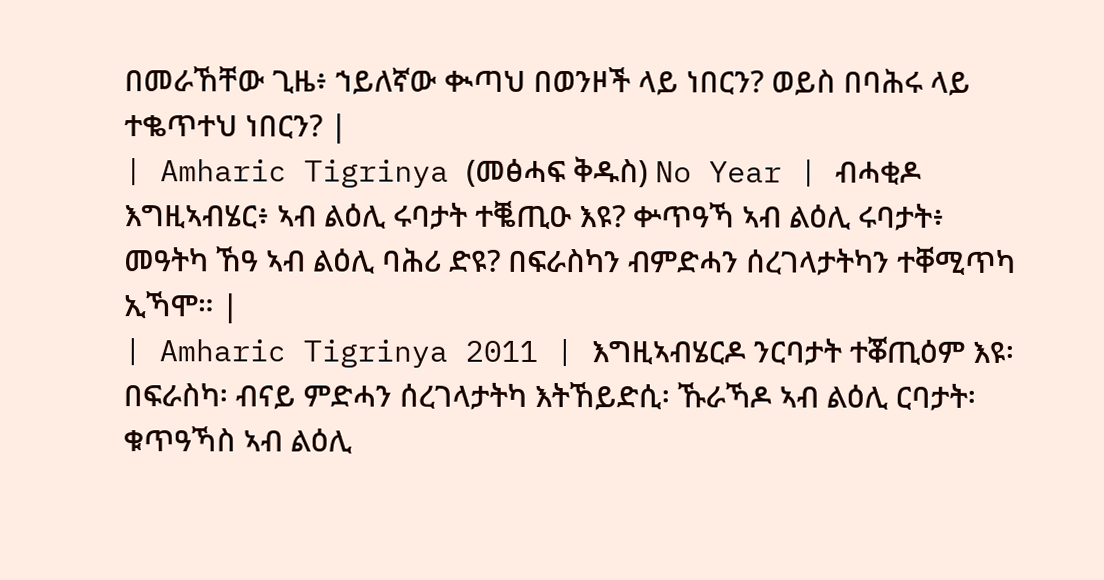በመራኸቸው ጊዜ፥ ኀይለኛው ቊጣህ በወንዞች ላይ ነበርን? ወይስ በባሕሩ ላይ ተቈጥተህ ነበርን? |
| Amharic Tigrinya (መፅሓፍ ቅዱስ) No Year | ብሓቂዶ እግዚኣብሄር፥ ኣብ ልዕሊ ሩባታት ተቘጢዑ እዩ? ቍጥዓኻ ኣብ ልዕሊ ሩባታት፥ መዓትካ ኸዓ ኣብ ልዕሊ ባሕሪ ድዩ? በፍራስካን ብምድሓን ሰረገላታትካን ተቐሚጥካ ኢኻሞ። |
| Amharic Tigrinya 2011 | እግዚኣብሄርዶ ንርባታት ተቖጢዕም እዩ፡ በፍራስካ፡ ብናይ ምድሓን ሰረገላታትካ እትኸይድሲ፡ ኹራኻዶ ኣብ ልዕሊ ርባታት፡ ቁጥዓኻስ ኣብ ልዕሊ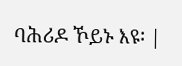ባሕሪዶ ኾይኑ እዩ፡ |